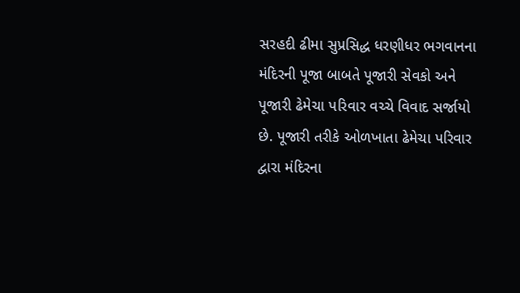સરહદી ઢીમા સુપ્રસિદ્ધ ધરણીધર ભગવાનના મંદિરની પૂજા બાબતે પૂજારી સેવકો અને પૂજારી ઢેમેચા પરિવાર વચ્ચે વિવાદ સર્જાયો છે. પૂજારી તરીકે ઓળખાતા ઢેમેચા પરિવાર દ્વારા મંદિરના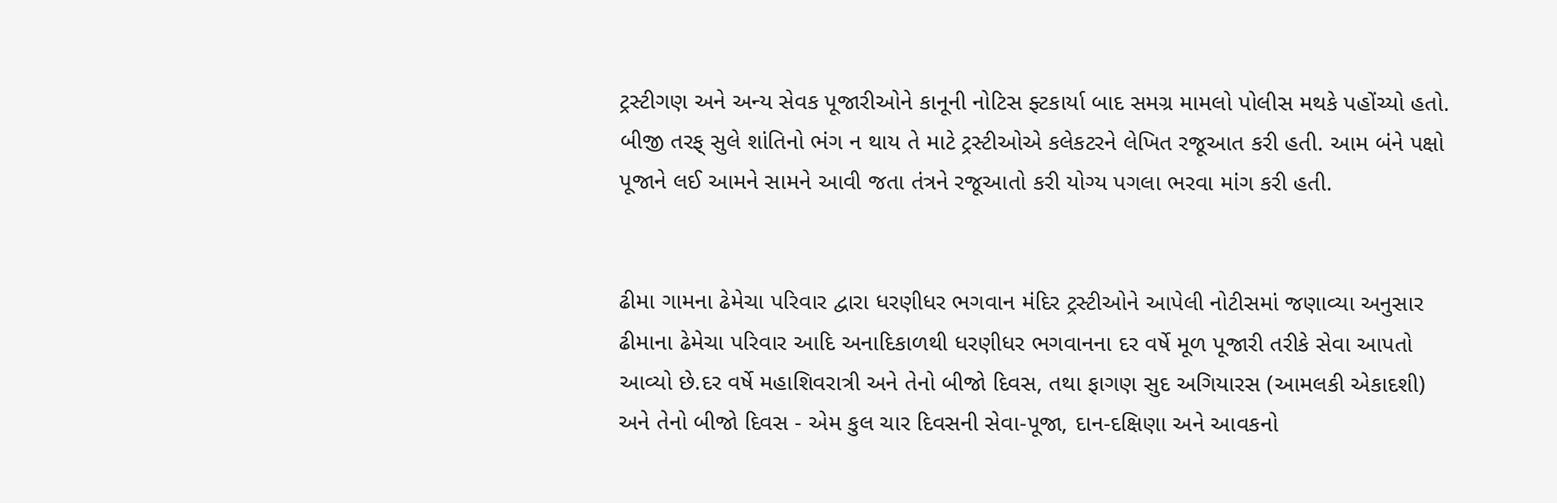ટ્રસ્ટીગણ અને અન્ય સેવક પૂજારીઓને કાનૂની નોટિસ ફ્ટકાર્યા બાદ સમગ્ર મામલો પોલીસ મથકે પહોંચ્યો હતો. બીજી તરફ્ સુલે શાંતિનો ભંગ ન થાય તે માટે ટ્રસ્ટીઓએ કલેકટરને લેખિત રજૂઆત કરી હતી. આમ બંને પક્ષો પૂજાને લઈ આમને સામને આવી જતા તંત્રને રજૂઆતો કરી યોગ્ય પગલા ભરવા માંગ કરી હતી.


ઢીમા ગામના ઢેમેચા પરિવાર દ્વારા ધરણીધર ભગવાન મંદિર ટ્રસ્ટીઓને આપેલી નોટીસમાં જણાવ્યા અનુસાર ઢીમાના ઢેમેચા પરિવાર આદિ અનાદિકાળથી ધરણીધર ભગવાનના દર વર્ષે મૂળ પૂજારી તરીકે સેવા આપતો આવ્યો છે.દર વર્ષે મહાશિવરાત્રી અને તેનો બીજો દિવસ, તથા ફાગણ સુદ અગિયારસ (આમલકી એકાદશી) અને તેનો બીજો દિવસ - એમ કુલ ચાર દિવસની સેવા-પૂજા, દાન-દક્ષિણા અને આવકનો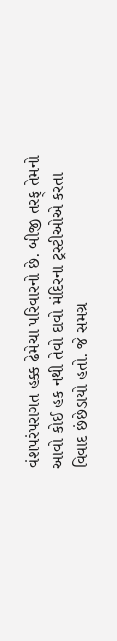વંશપરંપરાગત હક્ક ઢેમેચા પરિવારનો છે. બીજી તરફ્ તેમનો આવો કોઈ હક નથી તેવો દાવો મંદિરના ટ્રસ્ટીઓએ કરતા વિવાદ છંછેડાયો હતો. જે સમગ્ર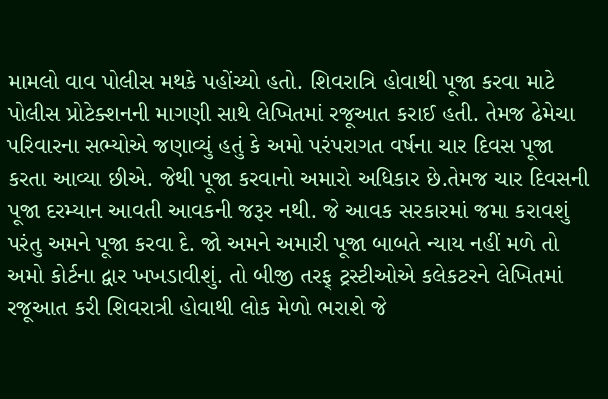મામલો વાવ પોલીસ મથકે પહોંચ્યો હતો. શિવરાત્રિ હોવાથી પૂજા કરવા માટે પોલીસ પ્રોટેક્શનની માગણી સાથે લેખિતમાં રજૂઆત કરાઈ હતી. તેમજ ઢેમેચા પરિવારના સભ્યોએ જણાવ્યું હતું કે અમો પરંપરાગત વર્ષના ચાર દિવસ પૂજા કરતા આવ્યા છીએ. જેથી પૂજા કરવાનો અમારો અધિકાર છે.તેમજ ચાર દિવસની પૂજા દરમ્યાન આવતી આવકની જરૂર નથી. જે આવક સરકારમાં જમા કરાવશું પરંતુ અમને પૂજા કરવા દે. જો અમને અમારી પૂજા બાબતે ન્યાય નહીં મળે તો અમો કોર્ટના દ્વાર ખખડાવીશું. તો બીજી તરફ્ ટ્રસ્ટીઓએ કલેકટરને લેખિતમાં રજૂઆત કરી શિવરાત્રી હોવાથી લોક મેળો ભરાશે જે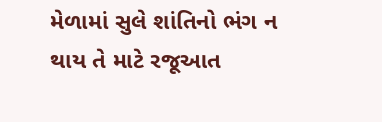મેળામાં સુલે શાંતિનો ભંગ ન થાય તે માટે રજૂઆત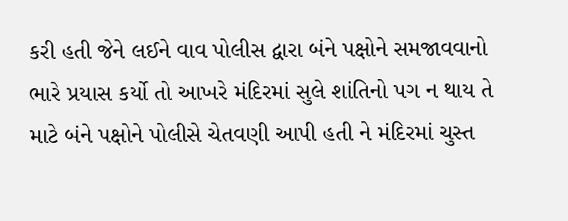કરી હતી જેને લઈને વાવ પોલીસ દ્વારા બંને પક્ષોને સમજાવવાનો ભારે પ્રયાસ કર્યો તો આખરે મંદિરમાં સુલે શાંતિનો પગ ન થાય તે માટે બંને પક્ષોને પોલીસે ચેતવણી આપી હતી ને મંદિરમાં ચુસ્ત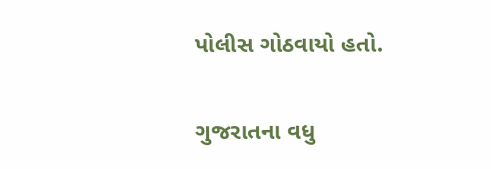પોલીસ ગોઠવાયો હતો.

ગુજરાતના વધુ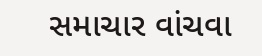સમાચાર વાંચવા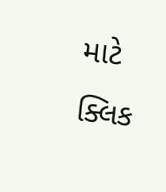માટે ક્લિક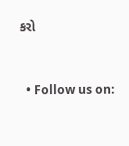કરો


  • Follow us on: